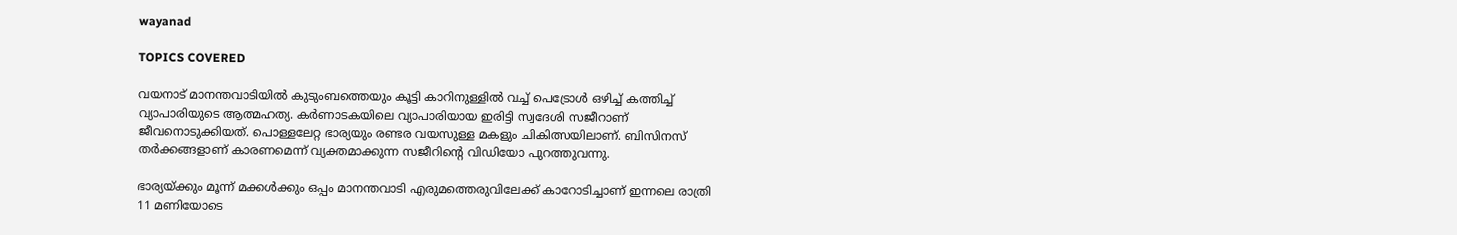wayanad

TOPICS COVERED

വയനാട് മാനന്തവാടിയിൽ കുടുംബത്തെയും കൂട്ടി കാറിനുള്ളിൽ വച്ച് പെട്രോൾ ഒഴിച്ച് കത്തിച്ച് വ്യാപാരിയുടെ ആത്മഹത്യ. കർണാടകയിലെ വ്യാപാരിയായ ഇരിട്ടി സ്വദേശി സജീറാണ് ജീവനൊടുക്കിയത്. പൊള്ളലേറ്റ ഭാര്യയും രണ്ടര വയസുള്ള മകളും ചികിത്സയിലാണ്. ബിസിനസ് തർക്കങ്ങളാണ് കാരണമെന്ന് വ്യക്തമാക്കുന്ന സജീറിന്‍റെ വിഡിയോ പുറത്തുവന്നു.

ഭാര്യയ്ക്കും മൂന്ന് മക്കൾക്കും ഒപ്പം മാനന്തവാടി എരുമത്തെരുവിലേക്ക് കാറോടിച്ചാണ് ഇന്നലെ രാത്രി 11 മണിയോടെ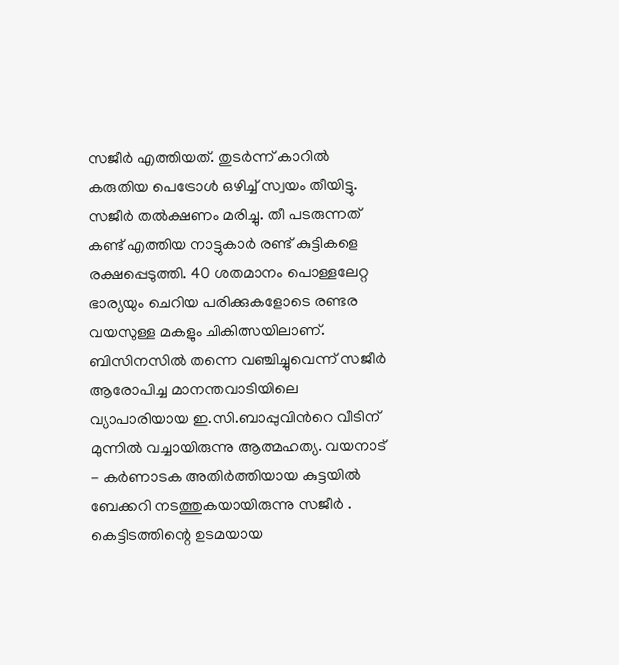സജീർ എത്തിയത്. തുടർന്ന് കാറിൽ കരുതിയ പെട്രോൾ ഒഴിച്ച് സ്വയം തീയിട്ടു. സജീർ തൽക്ഷണം മരിച്ചു. തീ പടരുന്നത് കണ്ട് എത്തിയ നാട്ടുകാർ രണ്ട് കുട്ടികളെ രക്ഷപ്പെടുത്തി. 40 ശതമാനം പൊള്ളലേറ്റ ഭാര്യയും ചെറിയ പരിക്കുകളോടെ രണ്ടര വയസുള്ള മകളും ചികിത്സയിലാണ്. ബിസിനസിൽ തന്നെ വഞ്ചിച്ചുവെന്ന് സജീർ ആരോപിച്ച മാനന്തവാടിയിലെ വ്യാപാരിയായ ഇ.സി.ബാപ്പുവിന്‍റെ വീടിന് മുന്നിൽ വച്ചായിരുന്നു ആത്മഹത്യ. വയനാട് - കർണാടക അതിർത്തിയായ കുട്ടയിൽ ബേക്കറി നടത്തുകയായിരുന്നു സജീർ . കെട്ടിടത്തിന്റെ ഉടമയായ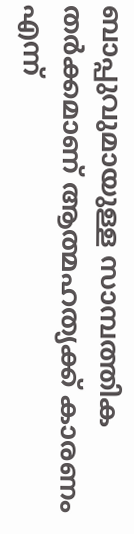ബാപ്പുവുമായുള്ള സാമ്പത്തിക തർക്കമാണ് ആത്മഹത്യക്ക് കാരണം എന്ന്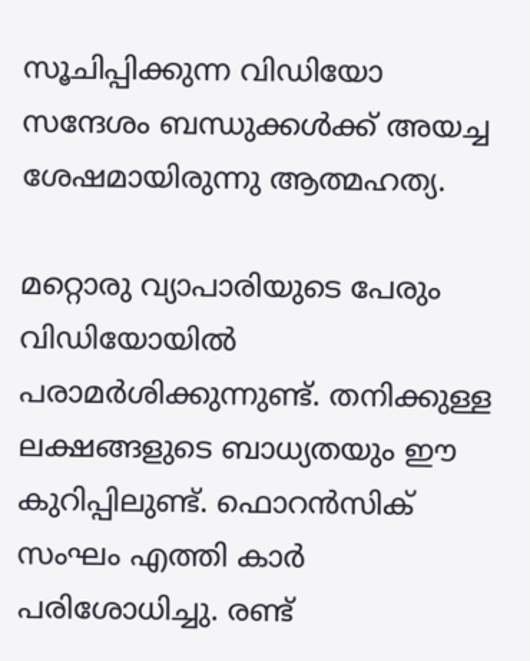സൂചിപ്പിക്കുന്ന വിഡിയോ സന്ദേശം ബന്ധുക്കൾക്ക് അയച്ച ശേഷമായിരുന്നു ആത്മഹത്യ.

മറ്റൊരു വ്യാപാരിയുടെ പേരും വിഡിയോയിൽ പരാമർശിക്കുന്നുണ്ട്. തനിക്കുള്ള ലക്ഷങ്ങളുടെ ബാധ്യതയും ഈ കുറിപ്പിലുണ്ട്. ഫൊറൻസിക് സംഘം എത്തി കാർ പരിശോധിച്ചു. രണ്ട്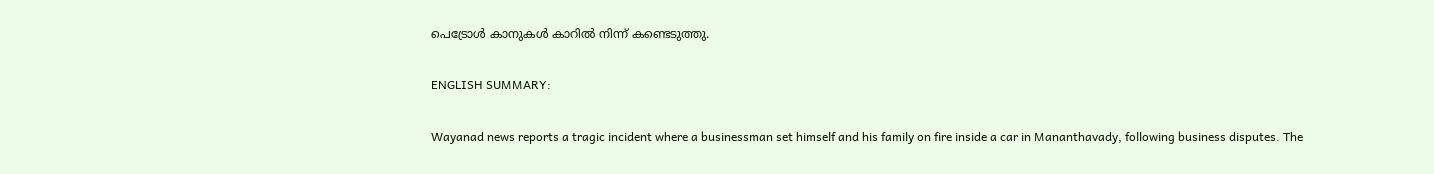പെട്രോൾ കാനുകൾ കാറിൽ നിന്ന് കണ്ടെടുത്തു.

ENGLISH SUMMARY:

Wayanad news reports a tragic incident where a businessman set himself and his family on fire inside a car in Mananthavady, following business disputes. The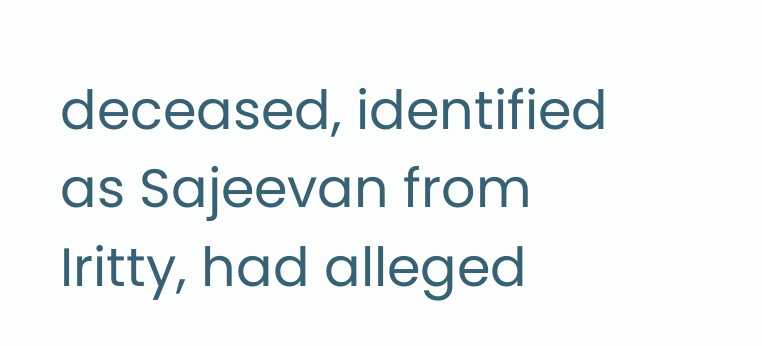deceased, identified as Sajeevan from Iritty, had alleged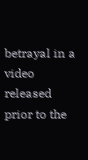betrayal in a video released prior to the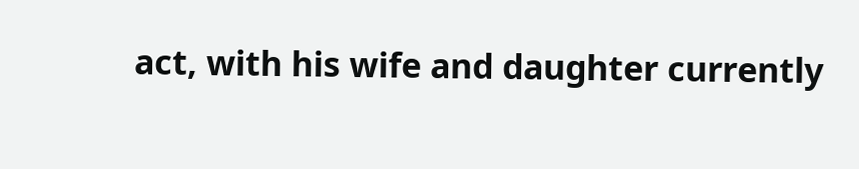act, with his wife and daughter currently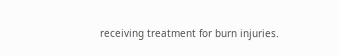receiving treatment for burn injuries.